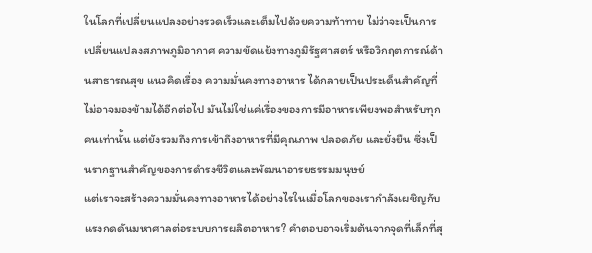ในโลกที่เปลี่ยนแปลงอย่างรวดเร็วและเต็มไปด้วยความท้าทาย ไม่ว่าจะเป็นการเปลี่ยนแปลงสภาพภูมิอากาศ ความขัดแย้งทางภูมิรัฐศาสตร์ หรือวิกฤตการณ์ด้านสาธารณสุข แนวคิดเรื่อง ความมั่นคงทางอาหาร ได้กลายเป็นประเด็นสำคัญที่ไม่อาจมองข้ามได้อีกต่อไป มันไม่ใช่แค่เรื่องของการมีอาหารเพียงพอสำหรับทุกคนเท่านั้น แต่ยังรวมถึงการเข้าถึงอาหารที่มีคุณภาพ ปลอดภัย และยั่งยืน ซึ่งเป็นรากฐานสำคัญของการดำรงชีวิตและพัฒนาอารยธรรมมนุษย์
แต่เราจะสร้างความมั่นคงทางอาหารได้อย่างไรในเมื่อโลกของเรากำลังเผชิญกับแรงกดดันมหาศาลต่อระบบการผลิตอาหาร? คำตอบอาจเริ่มต้นจากจุดที่เล็กที่สุ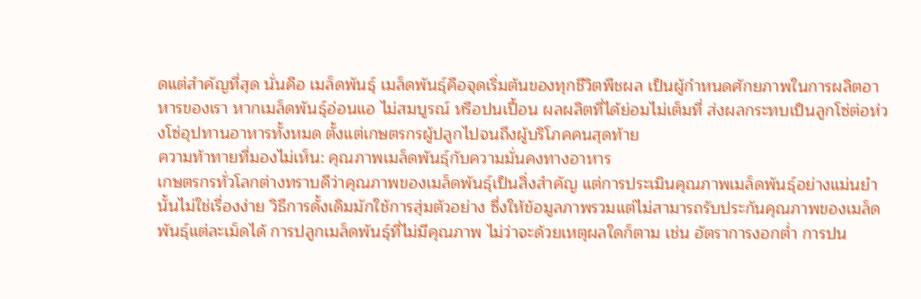ดแต่สำคัญที่สุด นั่นคือ เมล็ดพันธุ์ เมล็ดพันธุ์คือจุดเริ่มต้นของทุกชีวิตพืชผล เป็นผู้กำหนดศักยภาพในการผลิตอาหารของเรา หากเมล็ดพันธุ์อ่อนแอ ไม่สมบูรณ์ หรือปนเปื้อน ผลผลิตที่ได้ย่อมไม่เต็มที่ ส่งผลกระทบเป็นลูกโซ่ต่อห่วงโซ่อุปทานอาหารทั้งหมด ตั้งแต่เกษตรกรผู้ปลูกไปจนถึงผู้บริโภคคนสุดท้าย
ความท้าทายที่มองไม่เห็น: คุณภาพเมล็ดพันธุ์กับความมั่นคงทางอาหาร
เกษตรกรทั่วโลกต่างทราบดีว่าคุณภาพของเมล็ดพันธุ์เป็นสิ่งสำคัญ แต่การประเมินคุณภาพเมล็ดพันธุ์อย่างแม่นยำนั้นไม่ใช่เรื่องง่าย วิธีการดั้งเดิมมักใช้การสุ่มตัวอย่าง ซึ่งให้ข้อมูลภาพรวมแต่ไม่สามารถรับประกันคุณภาพของเมล็ดพันธุ์แต่ละเม็ดได้ การปลูกเมล็ดพันธุ์ที่ไม่มีคุณภาพ ไม่ว่าจะด้วยเหตุผลใดก็ตาม เช่น อัตราการงอกต่ำ การปน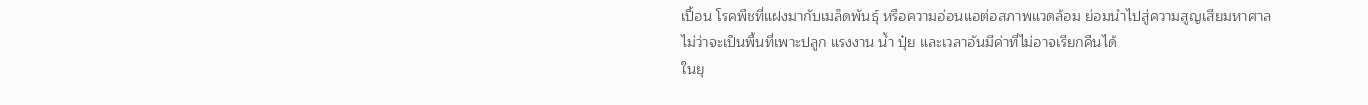เปื้อน โรคพืชที่แฝงมากับเมล็ดพันธุ์ หรือความอ่อนแอต่อสภาพแวดล้อม ย่อมนำไปสู่ความสูญเสียมหาศาล ไม่ว่าจะเป็นพื้นที่เพาะปลูก แรงงาน น้ำ ปุ๋ย และเวลาอันมีค่าที่ไม่อาจเรียกคืนได้
ในยุ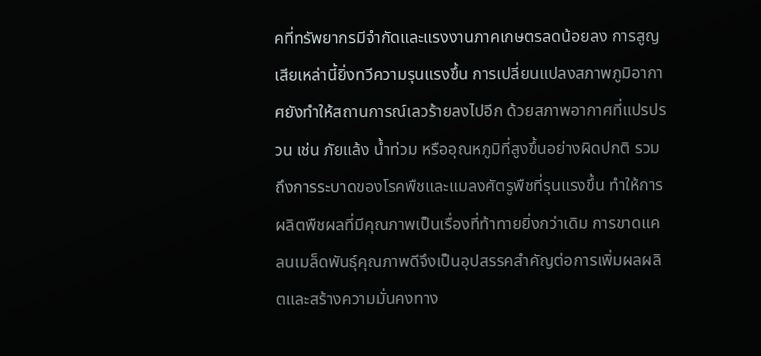คที่ทรัพยากรมีจำกัดและแรงงานภาคเกษตรลดน้อยลง การสูญเสียเหล่านี้ยิ่งทวีความรุนแรงขึ้น การเปลี่ยนแปลงสภาพภูมิอากาศยังทำให้สถานการณ์เลวร้ายลงไปอีก ด้วยสภาพอากาศที่แปรปรวน เช่น ภัยแล้ง น้ำท่วม หรืออุณหภูมิที่สูงขึ้นอย่างผิดปกติ รวมถึงการระบาดของโรคพืชและแมลงศัตรูพืชที่รุนแรงขึ้น ทำให้การผลิตพืชผลที่มีคุณภาพเป็นเรื่องที่ท้าทายยิ่งกว่าเดิม การขาดแคลนเมล็ดพันธุ์คุณภาพดีจึงเป็นอุปสรรคสำคัญต่อการเพิ่มผลผลิตและสร้างความมั่นคงทาง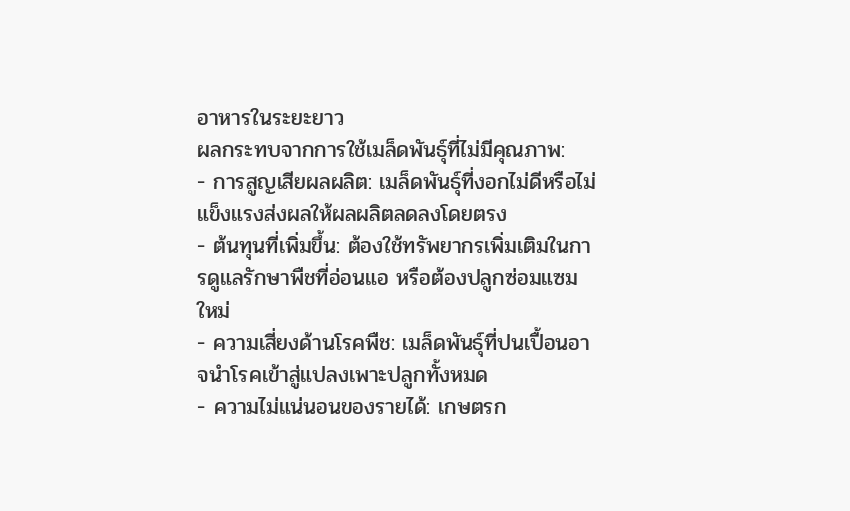อาหารในระยะยาว
ผลกระทบจากการใช้เมล็ดพันธุ์ที่ไม่มีคุณภาพ:
- การสูญเสียผลผลิต: เมล็ดพันธุ์ที่งอกไม่ดีหรือไม่แข็งแรงส่งผลให้ผลผลิตลดลงโดยตรง
- ต้นทุนที่เพิ่มขึ้น: ต้องใช้ทรัพยากรเพิ่มเติมในการดูแลรักษาพืชที่อ่อนแอ หรือต้องปลูกซ่อมแซมใหม่
- ความเสี่ยงด้านโรคพืช: เมล็ดพันธุ์ที่ปนเปื้อนอาจนำโรคเข้าสู่แปลงเพาะปลูกทั้งหมด
- ความไม่แน่นอนของรายได้: เกษตรก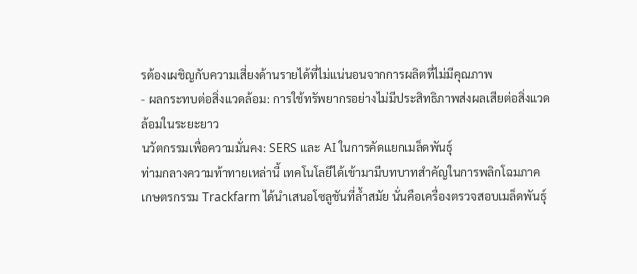รต้องเผชิญกับความเสี่ยงด้านรายได้ที่ไม่แน่นอนจากการผลิตที่ไม่มีคุณภาพ
- ผลกระทบต่อสิ่งแวดล้อม: การใช้ทรัพยากรอย่างไม่มีประสิทธิภาพส่งผลเสียต่อสิ่งแวดล้อมในระยะยาว
นวัตกรรมเพื่อความมั่นคง: SERS และ AI ในการคัดแยกเมล็ดพันธุ์
ท่ามกลางความท้าทายเหล่านี้ เทคโนโลยีได้เข้ามามีบทบาทสำคัญในการพลิกโฉมภาคเกษตรกรรม Trackfarm ได้นำเสนอโซลูชันที่ล้ำสมัย นั่นคือเครื่องตรวจสอบเมล็ดพันธุ์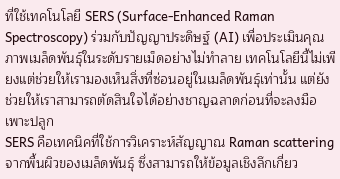ที่ใช้เทคโนโลยี SERS (Surface-Enhanced Raman Spectroscopy) ร่วมกับปัญญาประดิษฐ์ (AI) เพื่อประเมินคุณภาพเมล็ดพันธุ์ในระดับรายเม็ดอย่างไม่ทำลาย เทคโนโลยีนี้ไม่เพียงแต่ช่วยให้เรามองเห็นสิ่งที่ซ่อนอยู่ในเมล็ดพันธุ์เท่านั้น แต่ยังช่วยให้เราสามารถตัดสินใจได้อย่างชาญฉลาดก่อนที่จะลงมือเพาะปลูก
SERS คือเทคนิคที่ใช้การวิเคราะห์สัญญาณ Raman scattering จากพื้นผิวของเมล็ดพันธุ์ ซึ่งสามารถให้ข้อมูลเชิงลึกเกี่ยว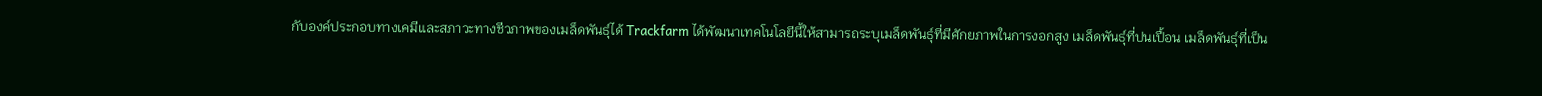กับองค์ประกอบทางเคมีและสภาวะทางชีวภาพของเมล็ดพันธุ์ได้ Trackfarm ได้พัฒนาเทคโนโลยีนี้ให้สามารถระบุเมล็ดพันธุ์ที่มีศักยภาพในการงอกสูง เมล็ดพันธุ์ที่ปนเปื้อน เมล็ดพันธุ์ที่เป็น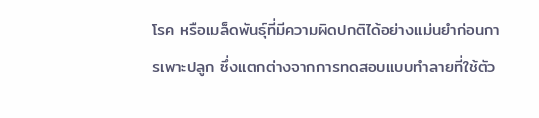โรค หรือเมล็ดพันธุ์ที่มีความผิดปกติได้อย่างแม่นยำก่อนการเพาะปลูก ซึ่งแตกต่างจากการทดสอบแบบทำลายที่ใช้ตัว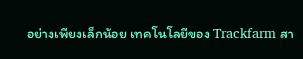อย่างเพียงเล็กน้อย เทคโนโลยีของ Trackfarm สา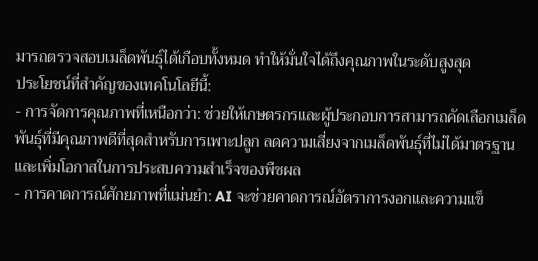มารถตรวจสอบเมล็ดพันธุ์ได้เกือบทั้งหมด ทำให้มั่นใจได้ถึงคุณภาพในระดับสูงสุด
ประโยชน์ที่สำคัญของเทคโนโลยีนี้:
- การจัดการคุณภาพที่เหนือกว่า: ช่วยให้เกษตรกรและผู้ประกอบการสามารถคัดเลือกเมล็ดพันธุ์ที่มีคุณภาพดีที่สุดสำหรับการเพาะปลูก ลดความเสี่ยงจากเมล็ดพันธุ์ที่ไม่ได้มาตรฐานและเพิ่มโอกาสในการประสบความสำเร็จของพืชผล
- การคาดการณ์ศักยภาพที่แม่นยำ: AI จะช่วยคาดการณ์อัตราการงอกและความแข็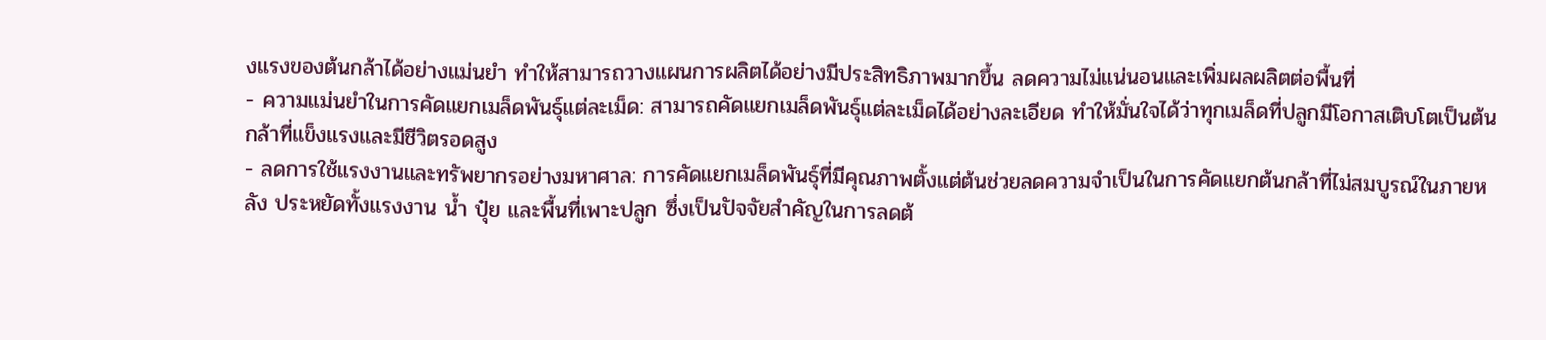งแรงของต้นกล้าได้อย่างแม่นยำ ทำให้สามารถวางแผนการผลิตได้อย่างมีประสิทธิภาพมากขึ้น ลดความไม่แน่นอนและเพิ่มผลผลิตต่อพื้นที่
- ความแม่นยำในการคัดแยกเมล็ดพันธุ์แต่ละเม็ด: สามารถคัดแยกเมล็ดพันธุ์แต่ละเม็ดได้อย่างละเอียด ทำให้มั่นใจได้ว่าทุกเมล็ดที่ปลูกมีโอกาสเติบโตเป็นต้นกล้าที่แข็งแรงและมีชีวิตรอดสูง
- ลดการใช้แรงงานและทรัพยากรอย่างมหาศาล: การคัดแยกเมล็ดพันธุ์ที่มีคุณภาพตั้งแต่ต้นช่วยลดความจำเป็นในการคัดแยกต้นกล้าที่ไม่สมบูรณ์ในภายหลัง ประหยัดทั้งแรงงาน น้ำ ปุ๋ย และพื้นที่เพาะปลูก ซึ่งเป็นปัจจัยสำคัญในการลดต้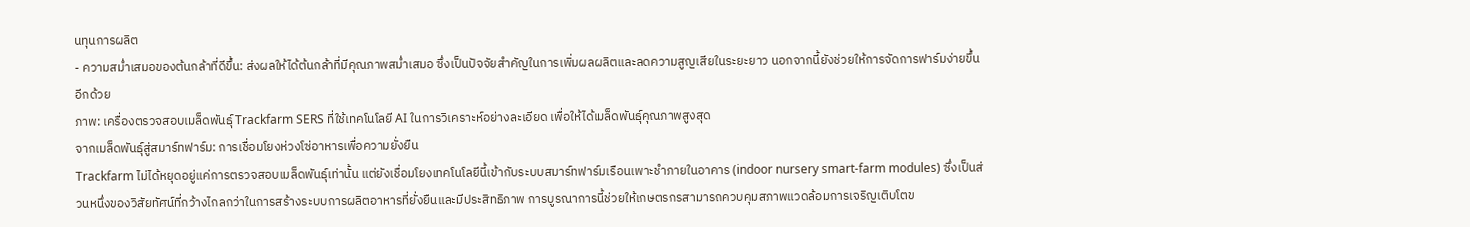นทุนการผลิต
- ความสม่ำเสมอของต้นกล้าที่ดีขึ้น: ส่งผลให้ได้ต้นกล้าที่มีคุณภาพสม่ำเสมอ ซึ่งเป็นปัจจัยสำคัญในการเพิ่มผลผลิตและลดความสูญเสียในระยะยาว นอกจากนี้ยังช่วยให้การจัดการฟาร์มง่ายขึ้นอีกด้วย
ภาพ: เครื่องตรวจสอบเมล็ดพันธุ์ Trackfarm SERS ที่ใช้เทคโนโลยี AI ในการวิเคราะห์อย่างละเอียด เพื่อให้ได้เมล็ดพันธุ์คุณภาพสูงสุด
จากเมล็ดพันธุ์สู่สมาร์ทฟาร์ม: การเชื่อมโยงห่วงโซ่อาหารเพื่อความยั่งยืน
Trackfarm ไม่ได้หยุดอยู่แค่การตรวจสอบเมล็ดพันธุ์เท่านั้น แต่ยังเชื่อมโยงเทคโนโลยีนี้เข้ากับระบบสมาร์ทฟาร์มเรือนเพาะชำภายในอาคาร (indoor nursery smart-farm modules) ซึ่งเป็นส่วนหนึ่งของวิสัยทัศน์ที่กว้างไกลกว่าในการสร้างระบบการผลิตอาหารที่ยั่งยืนและมีประสิทธิภาพ การบูรณาการนี้ช่วยให้เกษตรกรสามารถควบคุมสภาพแวดล้อมการเจริญเติบโตข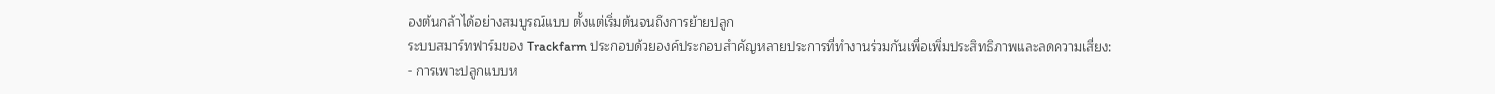องต้นกล้าได้อย่างสมบูรณ์แบบ ตั้งแต่เริ่มต้นจนถึงการย้ายปลูก
ระบบสมาร์ทฟาร์มของ Trackfarm ประกอบด้วยองค์ประกอบสำคัญหลายประการที่ทำงานร่วมกันเพื่อเพิ่มประสิทธิภาพและลดความเสี่ยง:
- การเพาะปลูกแบบห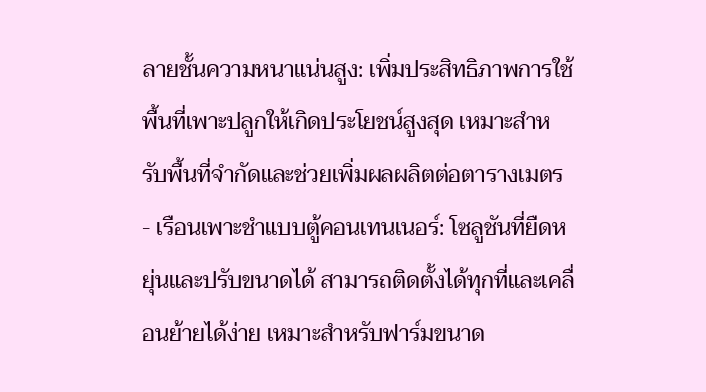ลายชั้นความหนาแน่นสูง: เพิ่มประสิทธิภาพการใช้พื้นที่เพาะปลูกให้เกิดประโยชน์สูงสุด เหมาะสำหรับพื้นที่จำกัดและช่วยเพิ่มผลผลิตต่อตารางเมตร
- เรือนเพาะชำแบบตู้คอนเทนเนอร์: โซลูชันที่ยืดหยุ่นและปรับขนาดได้ สามารถติดตั้งได้ทุกที่และเคลื่อนย้ายได้ง่าย เหมาะสำหรับฟาร์มขนาด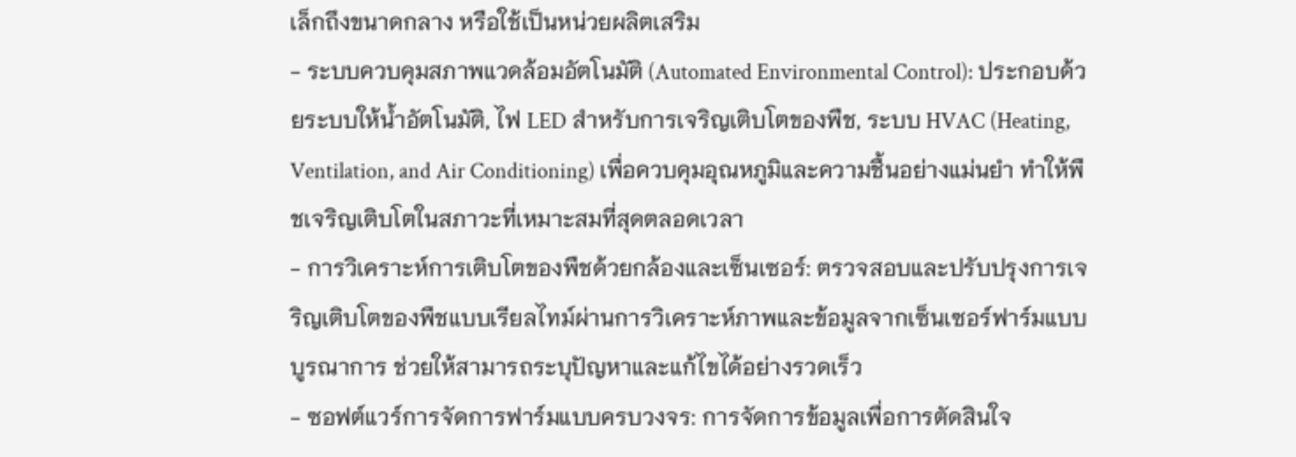เล็กถึงขนาดกลาง หรือใช้เป็นหน่วยผลิตเสริม
- ระบบควบคุมสภาพแวดล้อมอัตโนมัติ (Automated Environmental Control): ประกอบด้วยระบบให้น้ำอัตโนมัติ, ไฟ LED สำหรับการเจริญเติบโตของพืช, ระบบ HVAC (Heating, Ventilation, and Air Conditioning) เพื่อควบคุมอุณหภูมิและความชื้นอย่างแม่นยำ ทำให้พืชเจริญเติบโตในสภาวะที่เหมาะสมที่สุดตลอดเวลา
- การวิเคราะห์การเติบโตของพืชด้วยกล้องและเซ็นเซอร์: ตรวจสอบและปรับปรุงการเจริญเติบโตของพืชแบบเรียลไทม์ผ่านการวิเคราะห์ภาพและข้อมูลจากเซ็นเซอร์ฟาร์มแบบบูรณาการ ช่วยให้สามารถระบุปัญหาและแก้ไขได้อย่างรวดเร็ว
- ซอฟต์แวร์การจัดการฟาร์มแบบครบวงจร: การจัดการข้อมูลเพื่อการตัดสินใจ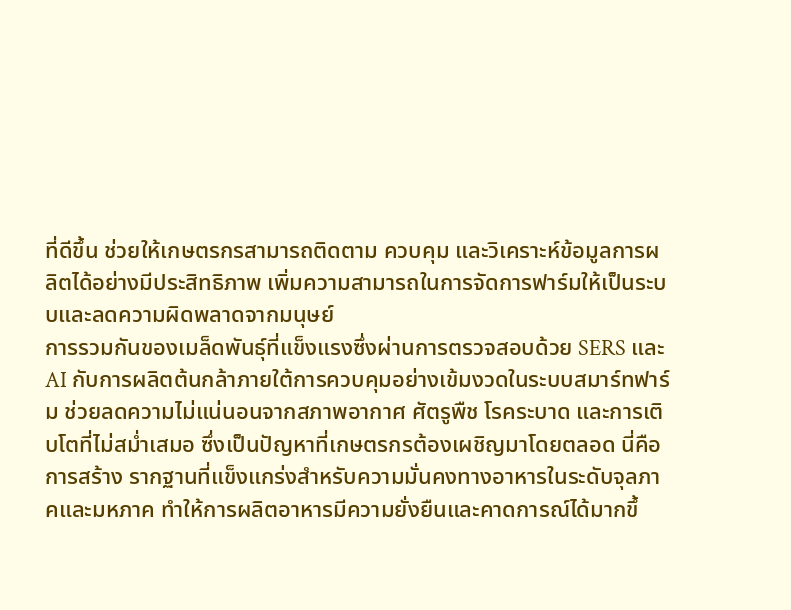ที่ดีขึ้น ช่วยให้เกษตรกรสามารถติดตาม ควบคุม และวิเคราะห์ข้อมูลการผลิตได้อย่างมีประสิทธิภาพ เพิ่มความสามารถในการจัดการฟาร์มให้เป็นระบบและลดความผิดพลาดจากมนุษย์
การรวมกันของเมล็ดพันธุ์ที่แข็งแรงซึ่งผ่านการตรวจสอบด้วย SERS และ AI กับการผลิตต้นกล้าภายใต้การควบคุมอย่างเข้มงวดในระบบสมาร์ทฟาร์ม ช่วยลดความไม่แน่นอนจากสภาพอากาศ ศัตรูพืช โรคระบาด และการเติบโตที่ไม่สม่ำเสมอ ซึ่งเป็นปัญหาที่เกษตรกรต้องเผชิญมาโดยตลอด นี่คือการสร้าง รากฐานที่แข็งแกร่งสำหรับความมั่นคงทางอาหารในระดับจุลภาคและมหภาค ทำให้การผลิตอาหารมีความยั่งยืนและคาดการณ์ได้มากขึ้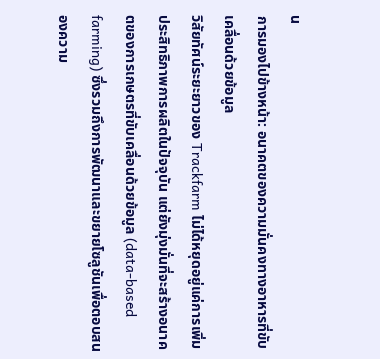น
การมองไปข้างหน้า: อนาคตของความมั่นคงทางอาหารที่ขับเคลื่อนด้วยข้อมูล
วิสัยทัศน์ระยะยาวของ Trackfarm ไม่ได้หยุดอยู่แค่การเพิ่มประสิทธิภาพการผลิตในปัจจุบัน แต่ยังมุ่งมั่นที่จะสร้างอนาคตของการเกษตรที่ขับเคลื่อนด้วยข้อมูล (data-based farming) ซึ่งรวมถึงการพัฒนาและขยายโซลูชันเพื่อตอบสนองความ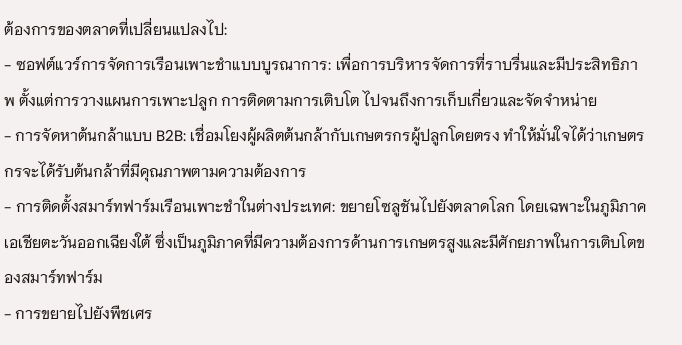ต้องการของตลาดที่เปลี่ยนแปลงไป:
- ซอฟต์แวร์การจัดการเรือนเพาะชำแบบบูรณาการ: เพื่อการบริหารจัดการที่ราบรื่นและมีประสิทธิภาพ ตั้งแต่การวางแผนการเพาะปลูก การติดตามการเติบโต ไปจนถึงการเก็บเกี่ยวและจัดจำหน่าย
- การจัดหาต้นกล้าแบบ B2B: เชื่อมโยงผู้ผลิตต้นกล้ากับเกษตรกรผู้ปลูกโดยตรง ทำให้มั่นใจได้ว่าเกษตรกรจะได้รับต้นกล้าที่มีคุณภาพตามความต้องการ
- การติดตั้งสมาร์ทฟาร์มเรือนเพาะชำในต่างประเทศ: ขยายโซลูชันไปยังตลาดโลก โดยเฉพาะในภูมิภาคเอเชียตะวันออกเฉียงใต้ ซึ่งเป็นภูมิภาคที่มีความต้องการด้านการเกษตรสูงและมีศักยภาพในการเติบโตของสมาร์ทฟาร์ม
- การขยายไปยังพืชเศร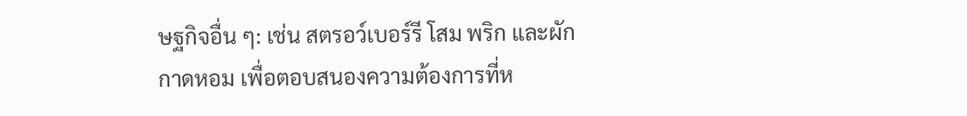ษฐกิจอื่น ๆ: เช่น สตรอว์เบอร์รี โสม พริก และผักกาดหอม เพื่อตอบสนองความต้องการที่ห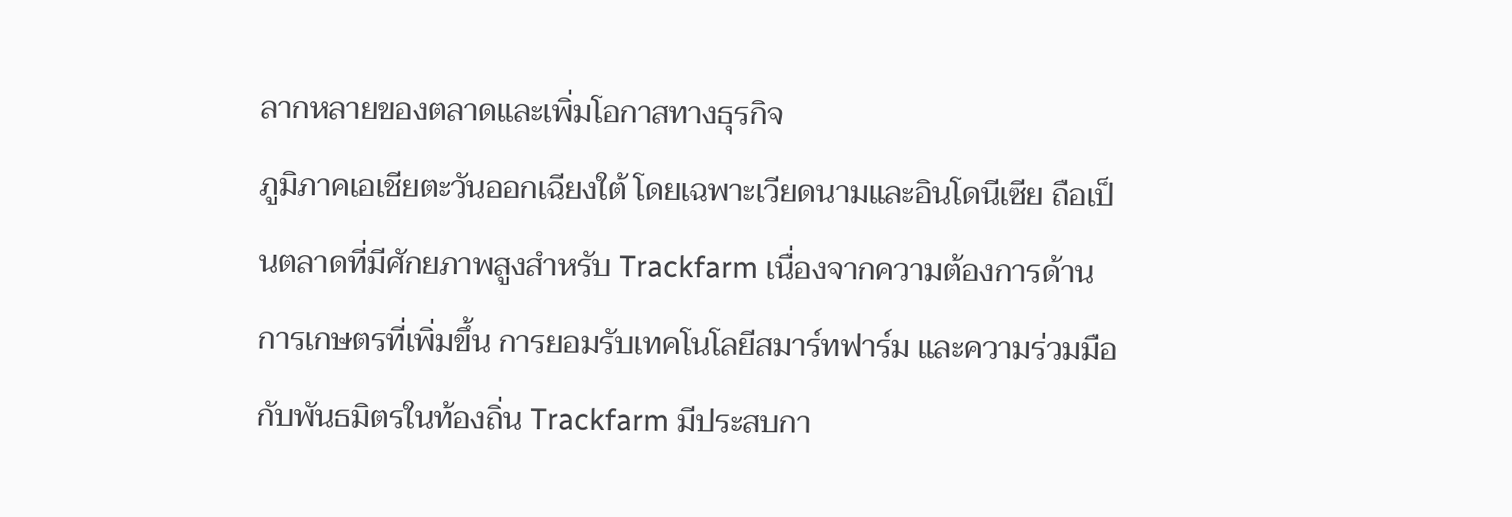ลากหลายของตลาดและเพิ่มโอกาสทางธุรกิจ
ภูมิภาคเอเชียตะวันออกเฉียงใต้ โดยเฉพาะเวียดนามและอินโดนีเซีย ถือเป็นตลาดที่มีศักยภาพสูงสำหรับ Trackfarm เนื่องจากความต้องการด้านการเกษตรที่เพิ่มขึ้น การยอมรับเทคโนโลยีสมาร์ทฟาร์ม และความร่วมมือกับพันธมิตรในท้องถิ่น Trackfarm มีประสบกา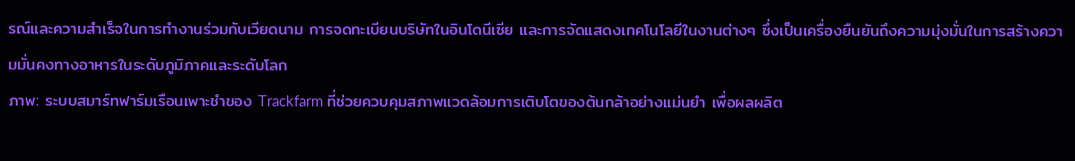รณ์และความสำเร็จในการทำงานร่วมกับเวียดนาม การจดทะเบียนบริษัทในอินโดนีเซีย และการจัดแสดงเทคโนโลยีในงานต่างๆ ซึ่งเป็นเครื่องยืนยันถึงความมุ่งมั่นในการสร้างความมั่นคงทางอาหารในระดับภูมิภาคและระดับโลก
ภาพ: ระบบสมาร์ทฟาร์มเรือนเพาะชำของ Trackfarm ที่ช่วยควบคุมสภาพแวดล้อมการเติบโตของต้นกล้าอย่างแม่นยำ เพื่อผลผลิต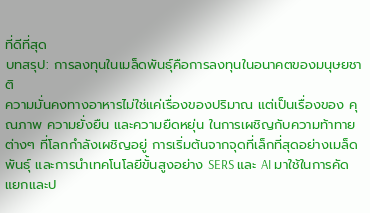ที่ดีที่สุด
บทสรุป: การลงทุนในเมล็ดพันธุ์คือการลงทุนในอนาคตของมนุษยชาติ
ความมั่นคงทางอาหารไม่ใช่แค่เรื่องของปริมาณ แต่เป็นเรื่องของ คุณภาพ ความยั่งยืน และความยืดหยุ่น ในการเผชิญกับความท้าทายต่างๆ ที่โลกกำลังเผชิญอยู่ การเริ่มต้นจากจุดที่เล็กที่สุดอย่างเมล็ดพันธุ์ และการนำเทคโนโลยีขั้นสูงอย่าง SERS และ AI มาใช้ในการคัดแยกและป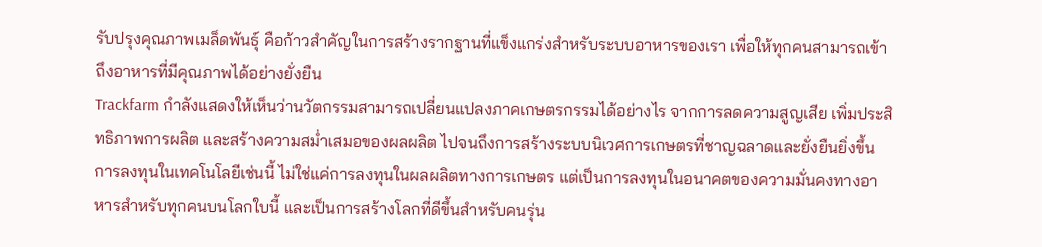รับปรุงคุณภาพเมล็ดพันธุ์ คือก้าวสำคัญในการสร้างรากฐานที่แข็งแกร่งสำหรับระบบอาหารของเรา เพื่อให้ทุกคนสามารถเข้าถึงอาหารที่มีคุณภาพได้อย่างยั่งยืน
Trackfarm กำลังแสดงให้เห็นว่านวัตกรรมสามารถเปลี่ยนแปลงภาคเกษตรกรรมได้อย่างไร จากการลดความสูญเสีย เพิ่มประสิทธิภาพการผลิต และสร้างความสม่ำเสมอของผลผลิต ไปจนถึงการสร้างระบบนิเวศการเกษตรที่ชาญฉลาดและยั่งยืนยิ่งขึ้น การลงทุนในเทคโนโลยีเช่นนี้ ไม่ใช่แค่การลงทุนในผลผลิตทางการเกษตร แต่เป็นการลงทุนในอนาคตของความมั่นคงทางอาหารสำหรับทุกคนบนโลกใบนี้ และเป็นการสร้างโลกที่ดีขึ้นสำหรับคนรุ่น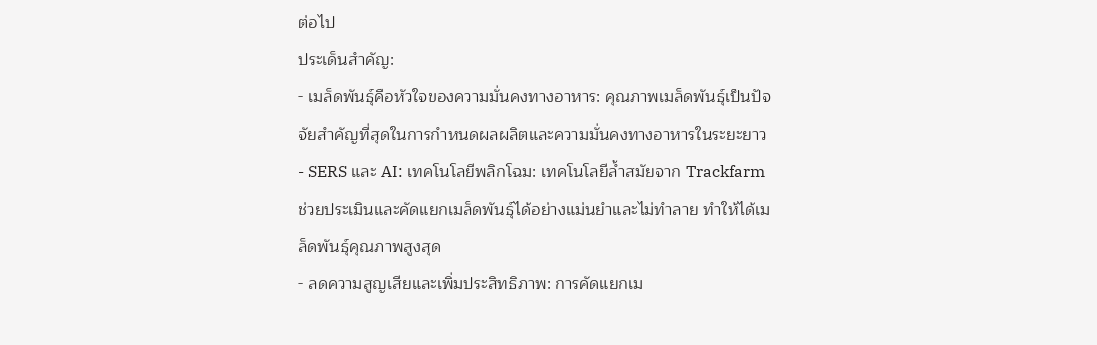ต่อไป
ประเด็นสำคัญ:
- เมล็ดพันธุ์คือหัวใจของความมั่นคงทางอาหาร: คุณภาพเมล็ดพันธุ์เป็นปัจจัยสำคัญที่สุดในการกำหนดผลผลิตและความมั่นคงทางอาหารในระยะยาว
- SERS และ AI: เทคโนโลยีพลิกโฉม: เทคโนโลยีล้ำสมัยจาก Trackfarm ช่วยประเมินและคัดแยกเมล็ดพันธุ์ได้อย่างแม่นยำและไม่ทำลาย ทำให้ได้เมล็ดพันธุ์คุณภาพสูงสุด
- ลดความสูญเสียและเพิ่มประสิทธิภาพ: การคัดแยกเม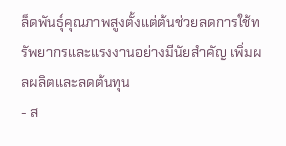ล็ดพันธุ์คุณภาพสูงตั้งแต่ต้นช่วยลดการใช้ทรัพยากรและแรงงานอย่างมีนัยสำคัญ เพิ่มผลผลิตและลดต้นทุน
- ส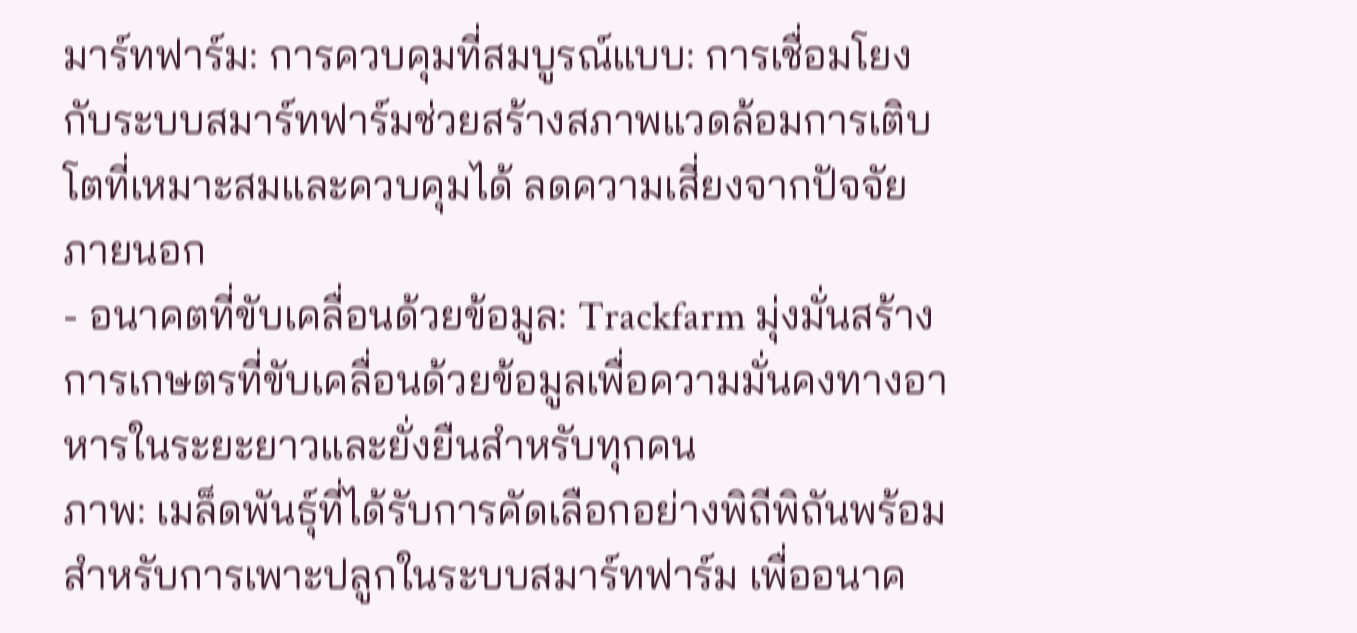มาร์ทฟาร์ม: การควบคุมที่สมบูรณ์แบบ: การเชื่อมโยงกับระบบสมาร์ทฟาร์มช่วยสร้างสภาพแวดล้อมการเติบโตที่เหมาะสมและควบคุมได้ ลดความเสี่ยงจากปัจจัยภายนอก
- อนาคตที่ขับเคลื่อนด้วยข้อมูล: Trackfarm มุ่งมั่นสร้างการเกษตรที่ขับเคลื่อนด้วยข้อมูลเพื่อความมั่นคงทางอาหารในระยะยาวและยั่งยืนสำหรับทุกคน
ภาพ: เมล็ดพันธุ์ที่ได้รับการคัดเลือกอย่างพิถีพิถันพร้อมสำหรับการเพาะปลูกในระบบสมาร์ทฟาร์ม เพื่ออนาค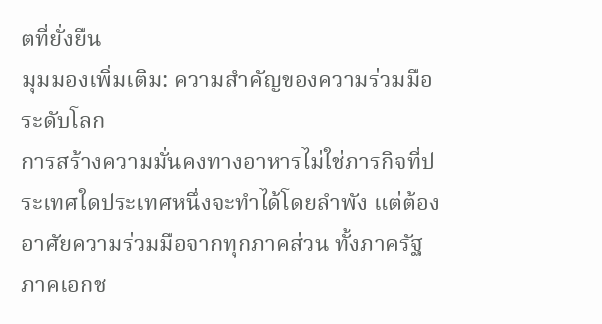ตที่ยั่งยืน
มุมมองเพิ่มเติม: ความสำคัญของความร่วมมือระดับโลก
การสร้างความมั่นคงทางอาหารไม่ใช่ภารกิจที่ประเทศใดประเทศหนึ่งจะทำได้โดยลำพัง แต่ต้องอาศัยความร่วมมือจากทุกภาคส่วน ทั้งภาครัฐ ภาคเอกช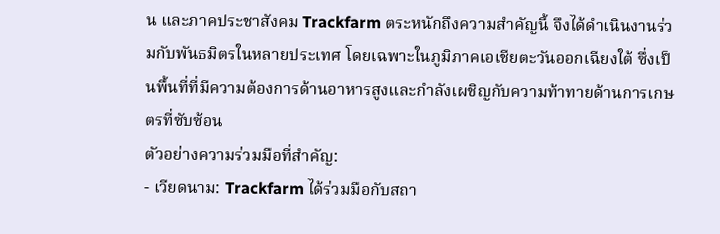น และภาคประชาสังคม Trackfarm ตระหนักถึงความสำคัญนี้ จึงได้ดำเนินงานร่วมกับพันธมิตรในหลายประเทศ โดยเฉพาะในภูมิภาคเอเชียตะวันออกเฉียงใต้ ซึ่งเป็นพื้นที่ที่มีความต้องการด้านอาหารสูงและกำลังเผชิญกับความท้าทายด้านการเกษตรที่ซับซ้อน
ตัวอย่างความร่วมมือที่สำคัญ:
- เวียดนาม: Trackfarm ได้ร่วมมือกับสถา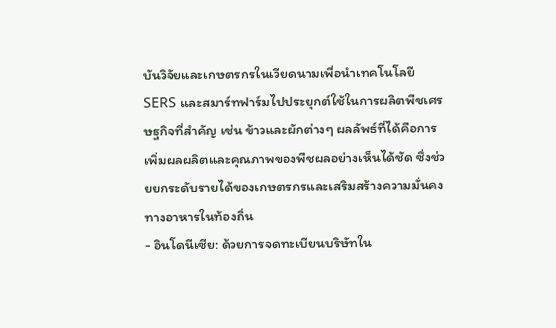บันวิจัยและเกษตรกรในเวียดนามเพื่อนำเทคโนโลยี SERS และสมาร์ทฟาร์มไปประยุกต์ใช้ในการผลิตพืชเศรษฐกิจที่สำคัญ เช่น ข้าวและผักต่างๆ ผลลัพธ์ที่ได้คือการเพิ่มผลผลิตและคุณภาพของพืชผลอย่างเห็นได้ชัด ซึ่งช่วยยกระดับรายได้ของเกษตรกรและเสริมสร้างความมั่นคงทางอาหารในท้องถิ่น
- อินโดนีเซีย: ด้วยการจดทะเบียนบริษัทใน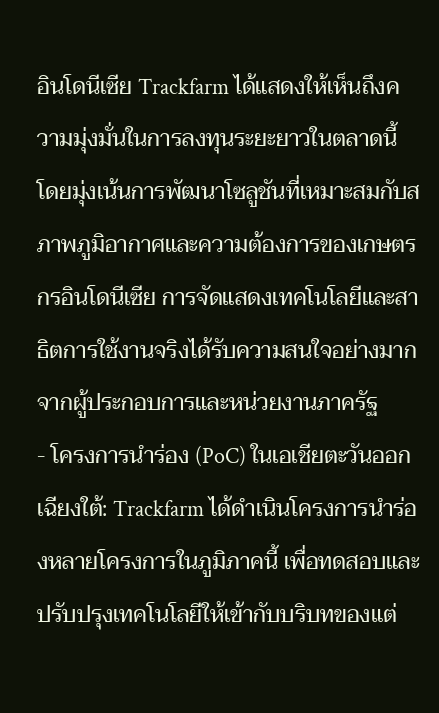อินโดนีเซีย Trackfarm ได้แสดงให้เห็นถึงความมุ่งมั่นในการลงทุนระยะยาวในตลาดนี้ โดยมุ่งเน้นการพัฒนาโซลูชันที่เหมาะสมกับสภาพภูมิอากาศและความต้องการของเกษตรกรอินโดนีเซีย การจัดแสดงเทคโนโลยีและสาธิตการใช้งานจริงได้รับความสนใจอย่างมากจากผู้ประกอบการและหน่วยงานภาครัฐ
- โครงการนำร่อง (PoC) ในเอเชียตะวันออกเฉียงใต้: Trackfarm ได้ดำเนินโครงการนำร่องหลายโครงการในภูมิภาคนี้ เพื่อทดสอบและปรับปรุงเทคโนโลยีให้เข้ากับบริบทของแต่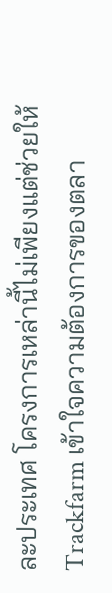ละประเทศ โครงการเหล่านี้ไม่เพียงแต่ช่วยให้ Trackfarm เข้าใจความต้องการของตลา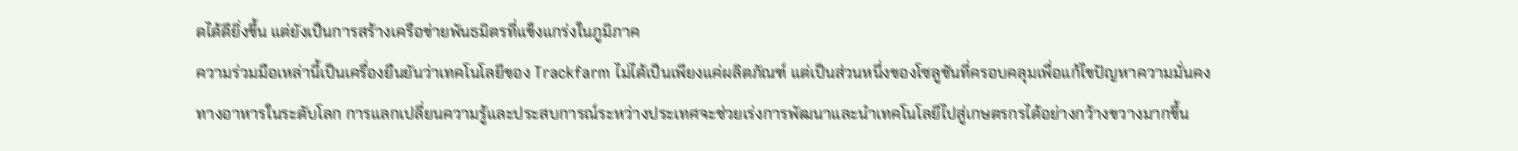ดได้ดียิ่งขึ้น แต่ยังเป็นการสร้างเครือข่ายพันธมิตรที่แข็งแกร่งในภูมิภาค
ความร่วมมือเหล่านี้เป็นเครื่องยืนยันว่าเทคโนโลยีของ Trackfarm ไม่ได้เป็นเพียงแค่ผลิตภัณฑ์ แต่เป็นส่วนหนึ่งของโซลูชันที่ครอบคลุมเพื่อแก้ไขปัญหาความมั่นคงทางอาหารในระดับโลก การแลกเปลี่ยนความรู้และประสบการณ์ระหว่างประเทศจะช่วยเร่งการพัฒนาและนำเทคโนโลยีไปสู่เกษตรกรได้อย่างกว้างขวางมากขึ้น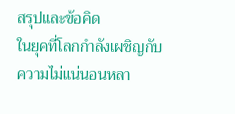สรุปและข้อคิด
ในยุคที่โลกกำลังเผชิญกับความไม่แน่นอนหลา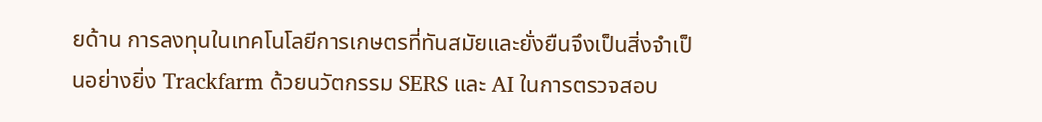ยด้าน การลงทุนในเทคโนโลยีการเกษตรที่ทันสมัยและยั่งยืนจึงเป็นสิ่งจำเป็นอย่างยิ่ง Trackfarm ด้วยนวัตกรรม SERS และ AI ในการตรวจสอบ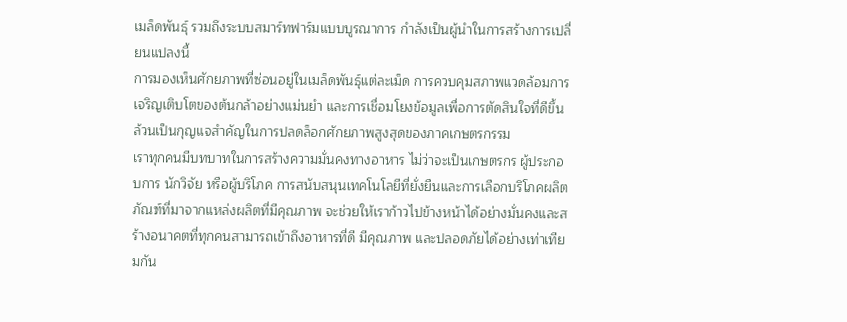เมล็ดพันธุ์ รวมถึงระบบสมาร์ทฟาร์มแบบบูรณาการ กำลังเป็นผู้นำในการสร้างการเปลี่ยนแปลงนี้
การมองเห็นศักยภาพที่ซ่อนอยู่ในเมล็ดพันธุ์แต่ละเม็ด การควบคุมสภาพแวดล้อมการเจริญเติบโตของต้นกล้าอย่างแม่นยำ และการเชื่อมโยงข้อมูลเพื่อการตัดสินใจที่ดีขึ้น ล้วนเป็นกุญแจสำคัญในการปลดล็อกศักยภาพสูงสุดของภาคเกษตรกรรม
เราทุกคนมีบทบาทในการสร้างความมั่นคงทางอาหาร ไม่ว่าจะเป็นเกษตรกร ผู้ประกอบการ นักวิจัย หรือผู้บริโภค การสนับสนุนเทคโนโลยีที่ยั่งยืนและการเลือกบริโภคผลิตภัณฑ์ที่มาจากแหล่งผลิตที่มีคุณภาพ จะช่วยให้เราก้าวไปข้างหน้าได้อย่างมั่นคงและสร้างอนาคตที่ทุกคนสามารถเข้าถึงอาหารที่ดี มีคุณภาพ และปลอดภัยได้อย่างเท่าเทียมกัน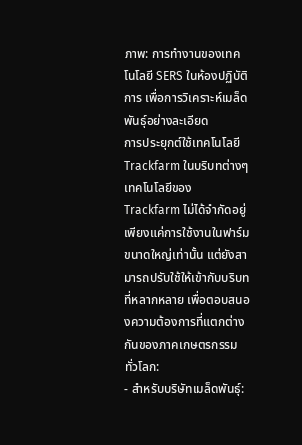ภาพ: การทำงานของเทคโนโลยี SERS ในห้องปฏิบัติการ เพื่อการวิเคราะห์เมล็ดพันธุ์อย่างละเอียด
การประยุกต์ใช้เทคโนโลยี Trackfarm ในบริบทต่างๆ
เทคโนโลยีของ Trackfarm ไม่ได้จำกัดอยู่เพียงแค่การใช้งานในฟาร์มขนาดใหญ่เท่านั้น แต่ยังสามารถปรับใช้ให้เข้ากับบริบทที่หลากหลาย เพื่อตอบสนองความต้องการที่แตกต่างกันของภาคเกษตรกรรมทั่วโลก:
- สำหรับบริษัทเมล็ดพันธุ์: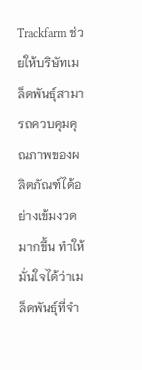Trackfarm ช่วยให้บริษัทเมล็ดพันธุ์สามารถควบคุมคุณภาพของผลิตภัณฑ์ได้อย่างเข้มงวดมากขึ้น ทำให้มั่นใจได้ว่าเมล็ดพันธุ์ที่จำ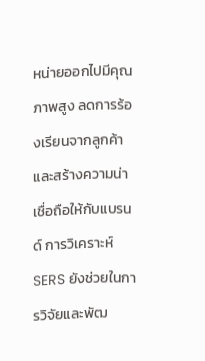หน่ายออกไปมีคุณภาพสูง ลดการร้องเรียนจากลูกค้า และสร้างความน่าเชื่อถือให้กับแบรนด์ การวิเคราะห์ SERS ยังช่วยในการวิจัยและพัฒ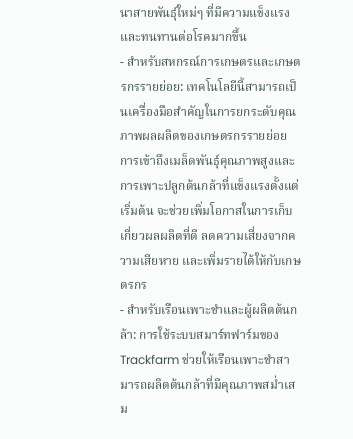นาสายพันธุ์ใหม่ๆ ที่มีความแข็งแรงและทนทานต่อโรคมากขึ้น
- สำหรับสหกรณ์การเกษตรและเกษตรกรรายย่อย: เทคโนโลยีนี้สามารถเป็นเครื่องมือสำคัญในการยกระดับคุณภาพผลผลิตของเกษตรกรรายย่อย การเข้าถึงเมล็ดพันธุ์คุณภาพสูงและการเพาะปลูกต้นกล้าที่แข็งแรงตั้งแต่เริ่มต้น จะช่วยเพิ่มโอกาสในการเก็บเกี่ยวผลผลิตที่ดี ลดความเสี่ยงจากความเสียหาย และเพิ่มรายได้ให้กับเกษตรกร
- สำหรับเรือนเพาะชำและผู้ผลิตต้นกล้า: การใช้ระบบสมาร์ทฟาร์มของ Trackfarm ช่วยให้เรือนเพาะชำสามารถผลิตต้นกล้าที่มีคุณภาพสม่ำเสม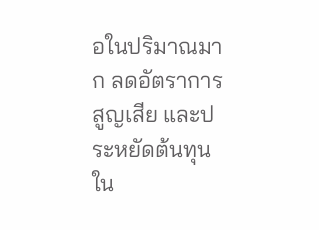อในปริมาณมาก ลดอัตราการสูญเสีย และประหยัดต้นทุนใน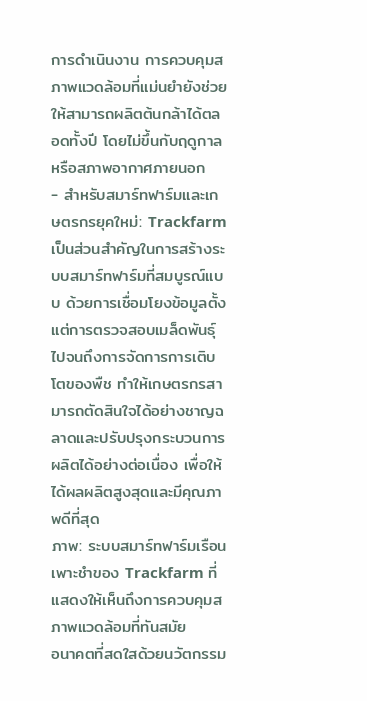การดำเนินงาน การควบคุมสภาพแวดล้อมที่แม่นยำยังช่วยให้สามารถผลิตต้นกล้าได้ตลอดทั้งปี โดยไม่ขึ้นกับฤดูกาลหรือสภาพอากาศภายนอก
- สำหรับสมาร์ทฟาร์มและเกษตรกรยุคใหม่: Trackfarm เป็นส่วนสำคัญในการสร้างระบบสมาร์ทฟาร์มที่สมบูรณ์แบบ ด้วยการเชื่อมโยงข้อมูลตั้งแต่การตรวจสอบเมล็ดพันธุ์ไปจนถึงการจัดการการเติบโตของพืช ทำให้เกษตรกรสามารถตัดสินใจได้อย่างชาญฉลาดและปรับปรุงกระบวนการผลิตได้อย่างต่อเนื่อง เพื่อให้ได้ผลผลิตสูงสุดและมีคุณภาพดีที่สุด
ภาพ: ระบบสมาร์ทฟาร์มเรือนเพาะชำของ Trackfarm ที่แสดงให้เห็นถึงการควบคุมสภาพแวดล้อมที่ทันสมัย
อนาคตที่สดใสด้วยนวัตกรรม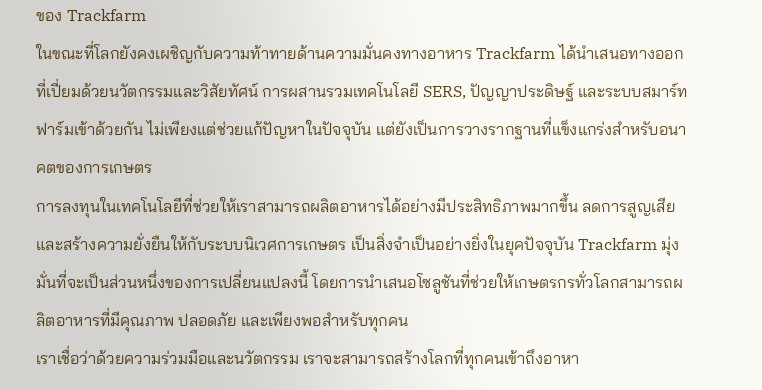ของ Trackfarm
ในขณะที่โลกยังคงเผชิญกับความท้าทายด้านความมั่นคงทางอาหาร Trackfarm ได้นำเสนอทางออกที่เปี่ยมด้วยนวัตกรรมและวิสัยทัศน์ การผสานรวมเทคโนโลยี SERS, ปัญญาประดิษฐ์ และระบบสมาร์ทฟาร์มเข้าด้วยกัน ไม่เพียงแต่ช่วยแก้ปัญหาในปัจจุบัน แต่ยังเป็นการวางรากฐานที่แข็งแกร่งสำหรับอนาคตของการเกษตร
การลงทุนในเทคโนโลยีที่ช่วยให้เราสามารถผลิตอาหารได้อย่างมีประสิทธิภาพมากขึ้น ลดการสูญเสีย และสร้างความยั่งยืนให้กับระบบนิเวศการเกษตร เป็นสิ่งจำเป็นอย่างยิ่งในยุคปัจจุบัน Trackfarm มุ่งมั่นที่จะเป็นส่วนหนึ่งของการเปลี่ยนแปลงนี้ โดยการนำเสนอโซลูชันที่ช่วยให้เกษตรกรทั่วโลกสามารถผลิตอาหารที่มีคุณภาพ ปลอดภัย และเพียงพอสำหรับทุกคน
เราเชื่อว่าด้วยความร่วมมือและนวัตกรรม เราจะสามารถสร้างโลกที่ทุกคนเข้าถึงอาหา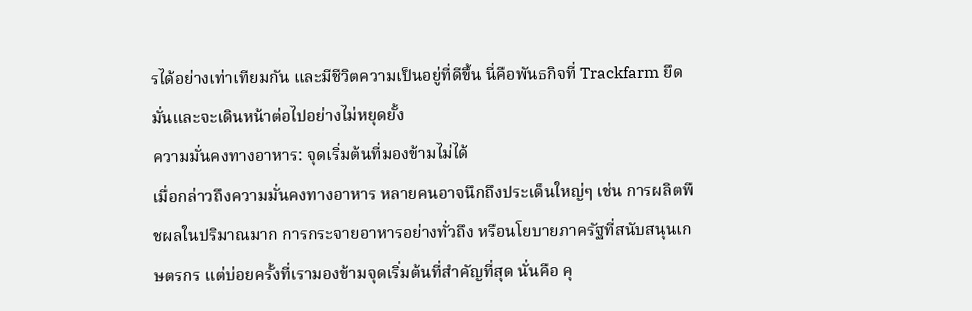รได้อย่างเท่าเทียมกัน และมีชีวิตความเป็นอยู่ที่ดีขึ้น นี่คือพันธกิจที่ Trackfarm ยึดมั่นและจะเดินหน้าต่อไปอย่างไม่หยุดยั้ง
ความมั่นคงทางอาหาร: จุดเริ่มต้นที่มองข้ามไม่ได้
เมื่อกล่าวถึงความมั่นคงทางอาหาร หลายคนอาจนึกถึงประเด็นใหญ่ๆ เช่น การผลิตพืชผลในปริมาณมาก การกระจายอาหารอย่างทั่วถึง หรือนโยบายภาครัฐที่สนับสนุนเกษตรกร แต่บ่อยครั้งที่เรามองข้ามจุดเริ่มต้นที่สำคัญที่สุด นั่นคือ คุ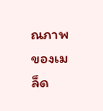ณภาพของเมล็ด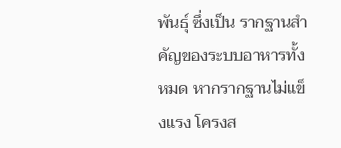พันธุ์ ซึ่งเป็น รากฐานสำคัญของระบบอาหารทั้งหมด หากรากฐานไม่แข็งแรง โครงส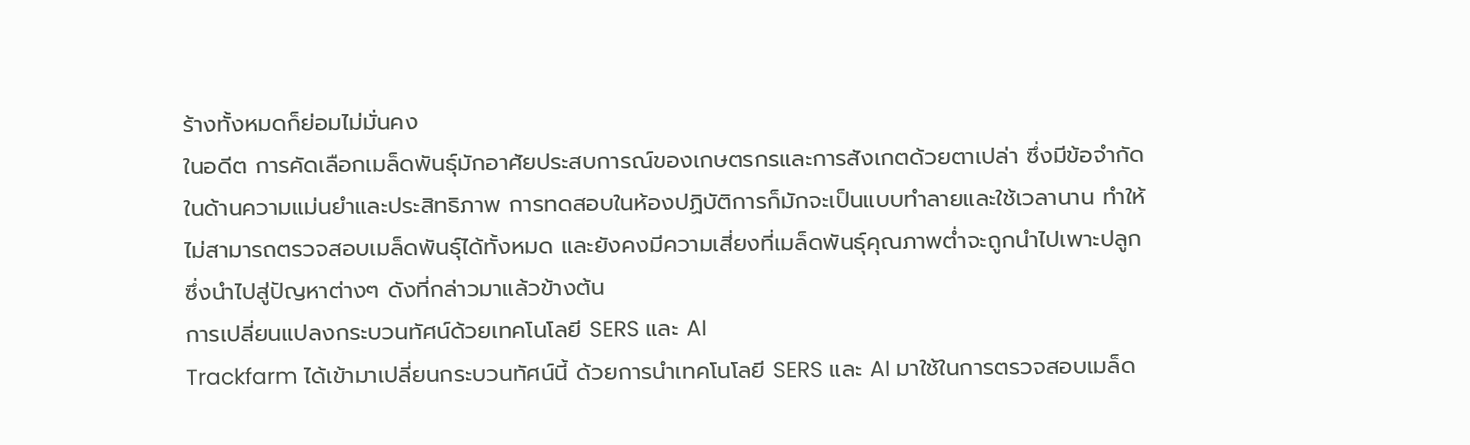ร้างทั้งหมดก็ย่อมไม่มั่นคง
ในอดีต การคัดเลือกเมล็ดพันธุ์มักอาศัยประสบการณ์ของเกษตรกรและการสังเกตด้วยตาเปล่า ซึ่งมีข้อจำกัดในด้านความแม่นยำและประสิทธิภาพ การทดสอบในห้องปฏิบัติการก็มักจะเป็นแบบทำลายและใช้เวลานาน ทำให้ไม่สามารถตรวจสอบเมล็ดพันธุ์ได้ทั้งหมด และยังคงมีความเสี่ยงที่เมล็ดพันธุ์คุณภาพต่ำจะถูกนำไปเพาะปลูก ซึ่งนำไปสู่ปัญหาต่างๆ ดังที่กล่าวมาแล้วข้างต้น
การเปลี่ยนแปลงกระบวนทัศน์ด้วยเทคโนโลยี SERS และ AI
Trackfarm ได้เข้ามาเปลี่ยนกระบวนทัศน์นี้ ด้วยการนำเทคโนโลยี SERS และ AI มาใช้ในการตรวจสอบเมล็ด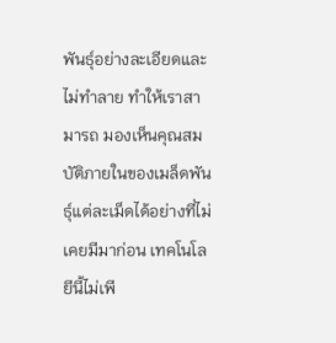พันธุ์อย่างละเอียดและไม่ทำลาย ทำให้เราสามารถ มองเห็นคุณสมบัติภายในของเมล็ดพันธุ์แต่ละเม็ดได้อย่างที่ไม่เคยมีมาก่อน เทคโนโลยีนี้ไม่เพี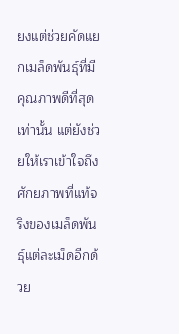ยงแต่ช่วยคัดแยกเมล็ดพันธุ์ที่มีคุณภาพดีที่สุดเท่านั้น แต่ยังช่วยให้เราเข้าใจถึงศักยภาพที่แท้จริงของเมล็ดพันธุ์แต่ละเม็ดอีกด้วย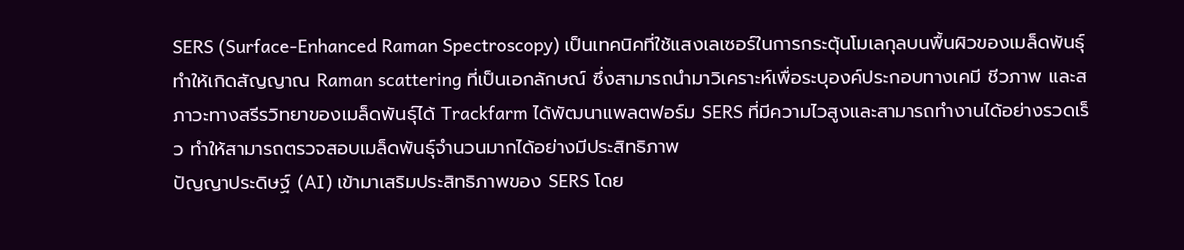SERS (Surface-Enhanced Raman Spectroscopy) เป็นเทคนิคที่ใช้แสงเลเซอร์ในการกระตุ้นโมเลกุลบนพื้นผิวของเมล็ดพันธุ์ ทำให้เกิดสัญญาณ Raman scattering ที่เป็นเอกลักษณ์ ซึ่งสามารถนำมาวิเคราะห์เพื่อระบุองค์ประกอบทางเคมี ชีวภาพ และสภาวะทางสรีรวิทยาของเมล็ดพันธุ์ได้ Trackfarm ได้พัฒนาแพลตฟอร์ม SERS ที่มีความไวสูงและสามารถทำงานได้อย่างรวดเร็ว ทำให้สามารถตรวจสอบเมล็ดพันธุ์จำนวนมากได้อย่างมีประสิทธิภาพ
ปัญญาประดิษฐ์ (AI) เข้ามาเสริมประสิทธิภาพของ SERS โดย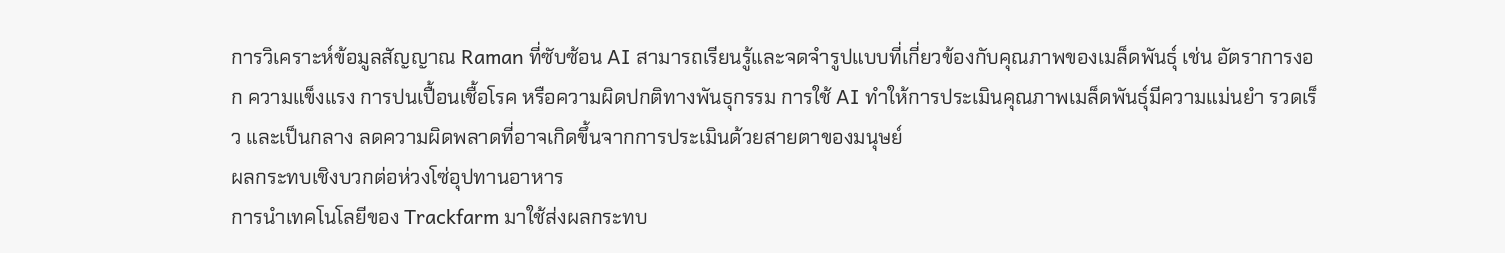การวิเคราะห์ข้อมูลสัญญาณ Raman ที่ซับซ้อน AI สามารถเรียนรู้และจดจำรูปแบบที่เกี่ยวข้องกับคุณภาพของเมล็ดพันธุ์ เช่น อัตราการงอก ความแข็งแรง การปนเปื้อนเชื้อโรค หรือความผิดปกติทางพันธุกรรม การใช้ AI ทำให้การประเมินคุณภาพเมล็ดพันธุ์มีความแม่นยำ รวดเร็ว และเป็นกลาง ลดความผิดพลาดที่อาจเกิดขึ้นจากการประเมินด้วยสายตาของมนุษย์
ผลกระทบเชิงบวกต่อห่วงโซ่อุปทานอาหาร
การนำเทคโนโลยีของ Trackfarm มาใช้ส่งผลกระทบ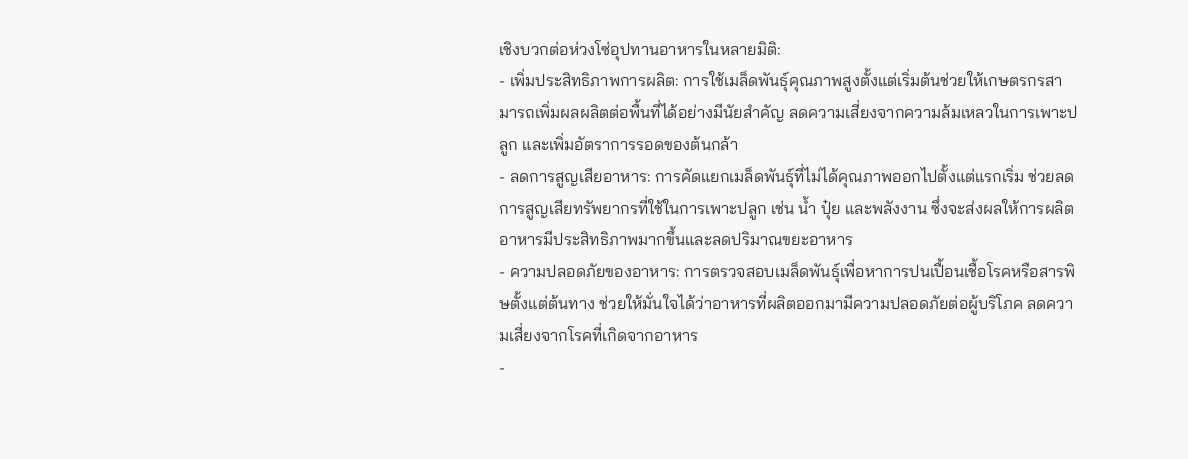เชิงบวกต่อห่วงโซ่อุปทานอาหารในหลายมิติ:
- เพิ่มประสิทธิภาพการผลิต: การใช้เมล็ดพันธุ์คุณภาพสูงตั้งแต่เริ่มต้นช่วยให้เกษตรกรสามารถเพิ่มผลผลิตต่อพื้นที่ได้อย่างมีนัยสำคัญ ลดความเสี่ยงจากความล้มเหลวในการเพาะปลูก และเพิ่มอัตราการรอดของต้นกล้า
- ลดการสูญเสียอาหาร: การคัดแยกเมล็ดพันธุ์ที่ไม่ได้คุณภาพออกไปตั้งแต่แรกเริ่ม ช่วยลดการสูญเสียทรัพยากรที่ใช้ในการเพาะปลูก เช่น น้ำ ปุ๋ย และพลังงาน ซึ่งจะส่งผลให้การผลิตอาหารมีประสิทธิภาพมากขึ้นและลดปริมาณขยะอาหาร
- ความปลอดภัยของอาหาร: การตรวจสอบเมล็ดพันธุ์เพื่อหาการปนเปื้อนเชื้อโรคหรือสารพิษตั้งแต่ต้นทาง ช่วยให้มั่นใจได้ว่าอาหารที่ผลิตออกมามีความปลอดภัยต่อผู้บริโภค ลดความเสี่ยงจากโรคที่เกิดจากอาหาร
-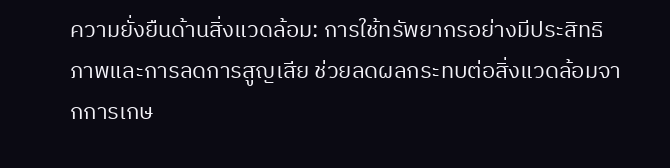ความยั่งยืนด้านสิ่งแวดล้อม: การใช้ทรัพยากรอย่างมีประสิทธิภาพและการลดการสูญเสีย ช่วยลดผลกระทบต่อสิ่งแวดล้อมจากการเกษ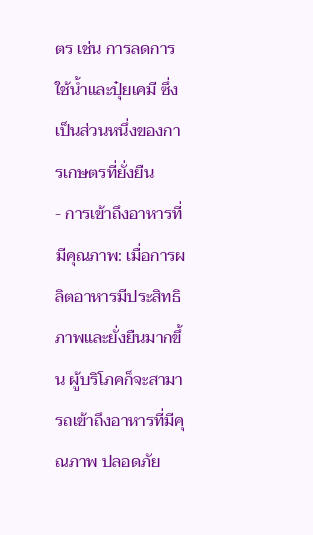ตร เช่น การลดการใช้น้ำและปุ๋ยเคมี ซึ่งเป็นส่วนหนึ่งของการเกษตรที่ยั่งยืน
- การเข้าถึงอาหารที่มีคุณภาพ: เมื่อการผลิตอาหารมีประสิทธิภาพและยั่งยืนมากขึ้น ผู้บริโภคก็จะสามารถเข้าถึงอาหารที่มีคุณภาพ ปลอดภัย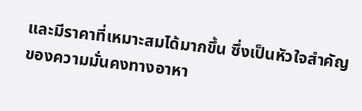และมีราคาที่เหมาะสมได้มากขึ้น ซึ่งเป็นหัวใจสำคัญของความมั่นคงทางอาหา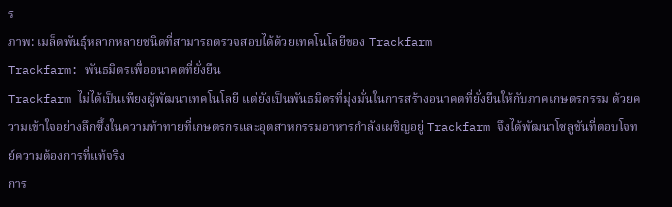ร
ภาพ: เมล็ดพันธุ์หลากหลายชนิดที่สามารถตรวจสอบได้ด้วยเทคโนโลยีของ Trackfarm
Trackfarm: พันธมิตรเพื่ออนาคตที่ยั่งยืน
Trackfarm ไม่ได้เป็นเพียงผู้พัฒนาเทคโนโลยี แต่ยังเป็นพันธมิตรที่มุ่งมั่นในการสร้างอนาคตที่ยั่งยืนให้กับภาคเกษตรกรรม ด้วยความเข้าใจอย่างลึกซึ้งในความท้าทายที่เกษตรกรและอุตสาหกรรมอาหารกำลังเผชิญอยู่ Trackfarm จึงได้พัฒนาโซลูชันที่ตอบโจทย์ความต้องการที่แท้จริง
การ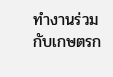ทำงานร่วมกับเกษตรก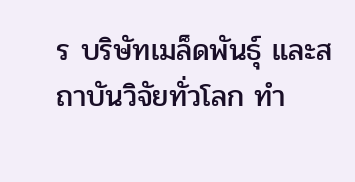ร บริษัทเมล็ดพันธุ์ และสถาบันวิจัยทั่วโลก ทำ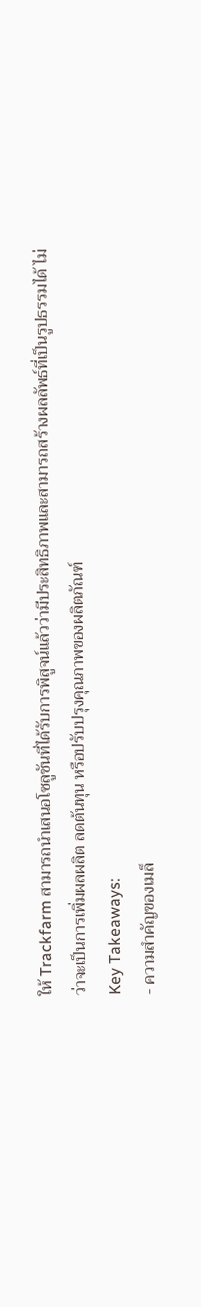ให้ Trackfarm สามารถนำเสนอโซลูชันที่ได้รับการพิสูจน์แล้วว่ามีประสิทธิภาพและสามารถสร้างผลลัพธ์ที่เป็นรูปธรรมได้ ไม่ว่าจะเป็นการเพิ่มผลผลิต ลดต้นทุน หรือปรับปรุงคุณภาพของผลิตภัณฑ์
Key Takeaways:
- ความสำคัญของเมล็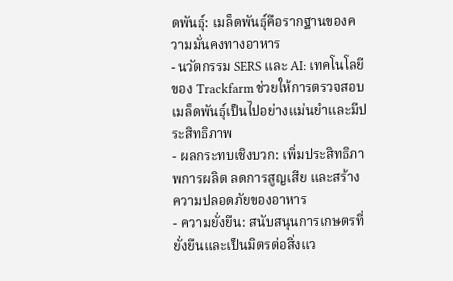ดพันธุ์: เมล็ดพันธุ์คือรากฐานของความมั่นคงทางอาหาร
- นวัตกรรม SERS และ AI: เทคโนโลยีของ Trackfarm ช่วยให้การตรวจสอบเมล็ดพันธุ์เป็นไปอย่างแม่นยำและมีประสิทธิภาพ
- ผลกระทบเชิงบวก: เพิ่มประสิทธิภาพการผลิต ลดการสูญเสีย และสร้างความปลอดภัยของอาหาร
- ความยั่งยืน: สนับสนุนการเกษตรที่ยั่งยืนและเป็นมิตรต่อสิ่งแว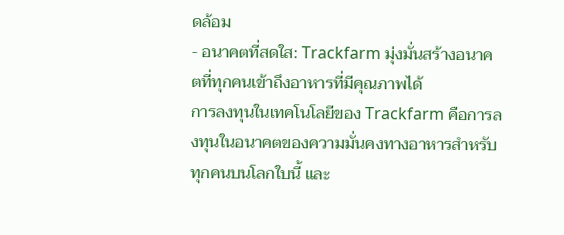ดล้อม
- อนาคตที่สดใส: Trackfarm มุ่งมั่นสร้างอนาคตที่ทุกคนเข้าถึงอาหารที่มีคุณภาพได้
การลงทุนในเทคโนโลยีของ Trackfarm คือการลงทุนในอนาคตของความมั่นคงทางอาหารสำหรับทุกคนบนโลกใบนี้ และ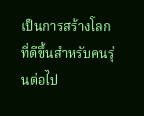เป็นการสร้างโลกที่ดีขึ้นสำหรับคนรุ่นต่อไป